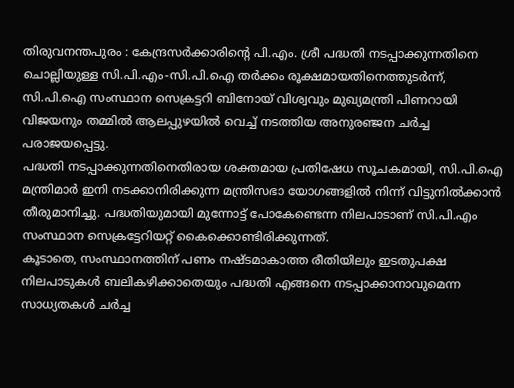തിരുവനന്തപുരം : കേന്ദ്രസർക്കാരിൻ്റെ പി.എം. ശ്രീ പദ്ധതി നടപ്പാക്കുന്നതിനെ ചൊല്ലിയുള്ള സി.പി.എം-സി.പി.ഐ തർക്കം രൂക്ഷമായതിനെത്തുടർന്ന്, സി.പി.ഐ സംസ്ഥാന സെക്രട്ടറി ബിനോയ് വിശ്വവും മുഖ്യമന്ത്രി പിണറായി വിജയനും തമ്മിൽ ആലപ്പുഴയിൽ വെച്ച് നടത്തിയ അനുരഞ്ജന ചർച്ച പരാജയപ്പെട്ടു.
പദ്ധതി നടപ്പാക്കുന്നതിനെതിരായ ശക്തമായ പ്രതിഷേധ സൂചകമായി, സി.പി.ഐ മന്ത്രിമാർ ഇനി നടക്കാനിരിക്കുന്ന മന്ത്രിസഭാ യോഗങ്ങളിൽ നിന്ന് വിട്ടുനിൽക്കാൻ തീരുമാനിച്ചു. പദ്ധതിയുമായി മുന്നോട്ട് പോകേണ്ടെന്ന നിലപാടാണ് സി.പി.എം സംസ്ഥാന സെക്രട്ടേറിയറ്റ് കൈക്കൊണ്ടിരിക്കുന്നത്.
കൂടാതെ, സംസ്ഥാനത്തിന് പണം നഷ്ടമാകാത്ത രീതിയിലും ഇടതുപക്ഷ നിലപാടുകൾ ബലികഴിക്കാതെയും പദ്ധതി എങ്ങനെ നടപ്പാക്കാനാവുമെന്ന സാധ്യതകൾ ചർച്ച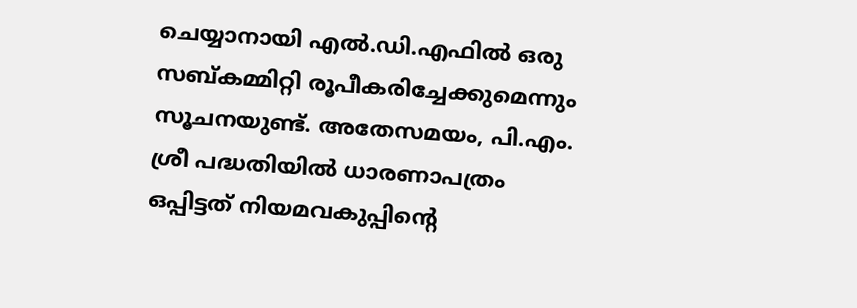ചെയ്യാനായി എൽ.ഡി.എഫിൽ ഒരു സബ്കമ്മിറ്റി രൂപീകരിച്ചേക്കുമെന്നും സൂചനയുണ്ട്. അതേസമയം, പി.എം. ശ്രീ പദ്ധതിയിൽ ധാരണാപത്രം ഒപ്പിട്ടത് നിയമവകുപ്പിൻ്റെ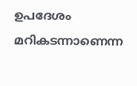ഉപദേശം മറികടന്നാണെന്ന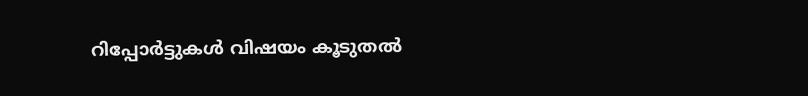റിപ്പോർട്ടുകൾ വിഷയം കൂടുതൽ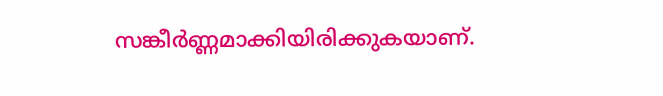സങ്കീർണ്ണമാക്കിയിരിക്കുകയാണ്.